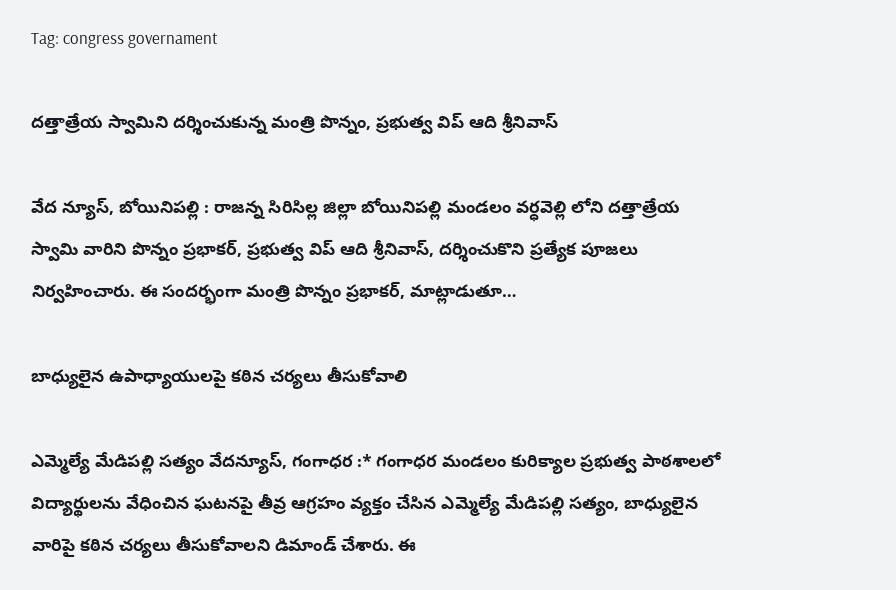Tag: congress governament

దత్తాత్రేయ స్వామిని దర్శించుకున్న మంత్రి పొన్నం, ప్రభుత్వ విప్ ఆది శ్రీనివాస్

వేద న్యూస్, బోయినిపల్లి : రాజన్న సిరిసిల్ల జిల్లా బోయినిపల్లి మండలం వర్ధవెల్లి లోని దత్తాత్రేయ స్వామి వారిని పొన్నం ప్రభాకర్, ప్రభుత్వ విప్ ఆది శ్రీనివాస్, దర్శించుకొని ప్రత్యేక పూజలు నిర్వహించారు. ఈ సందర్భంగా మంత్రి పొన్నం ప్రభాకర్, మాట్లాడుతూ…

బాధ్యులైన ఉపాధ్యాయులపై కఠిన చర్యలు తీసుకోవాలి

ఎమ్మెల్యే మేడిపల్లి సత్యం వేదన్యూస్, గంగాధర :* గంగాధర మండలం కురిక్యాల ప్రభుత్వ పాఠశాలలో విద్యార్థులను వేధించిన ఘటనపై తీవ్ర ఆగ్రహం వ్యక్తం చేసిన ఎమ్మెల్యే మేడిపల్లి సత్యం, బాధ్యులైన వారిపై కఠిన చర్యలు తీసుకోవాలని డిమాండ్ చేశారు. ఈ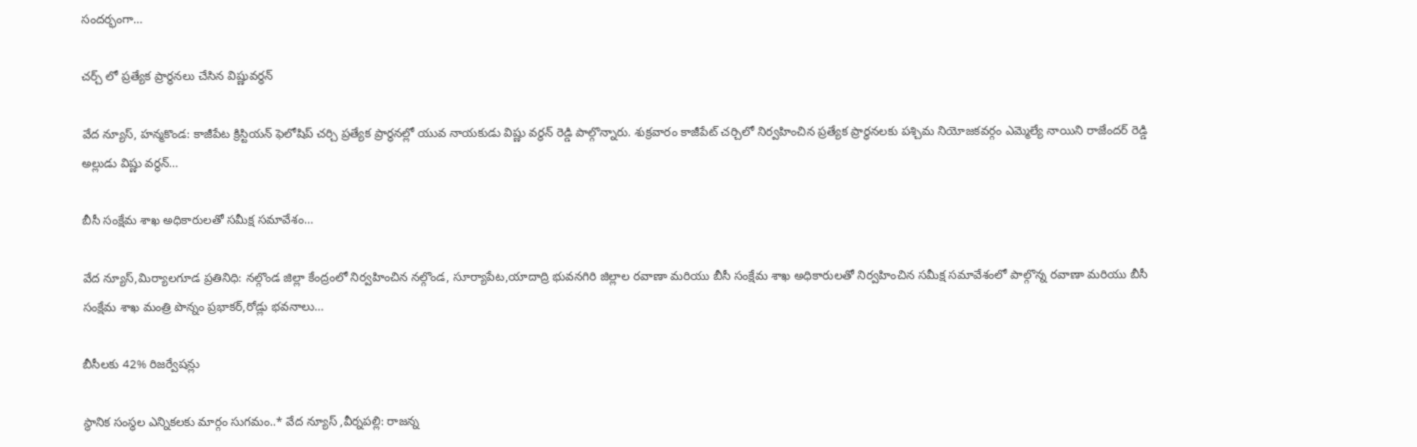సందర్భంగా…

చర్చ్ లో ప్రత్యేక ప్రార్థనలు చేసిన విష్ణువర్ధన్

వేద న్యూస్, హన్మకొండ: కాజీపేట క్రిస్టియన్ ఫెలోషిప్ చర్చి ప్రత్యేక ప్రార్థనల్లో‌ యువ నాయకుడు విష్ణు వర్థన్ రెడ్డి పాల్గొన్నారు. శుక్రవారం కాజీపేట్ చర్చిలో నిర్వహించిన ప్రత్యేక ప్రార్థనలకు పశ్చిమ నియోజకవర్గం ఎమ్మెల్యే నాయిని రాజేందర్ రెడ్డి అల్లుడు విష్ణు వర్ధన్…

బీసీ సంక్షేమ శాఖ అధికారులతో సమీక్ష సమావేశం…

వేద న్యూస్,మిర్యాలగూడ ప్రతినిధి: నల్గొండ జిల్లా కేంద్రంలో నిర్వహించిన నల్గొండ, సూర్యాపేట,యాదాద్రి భువనగిరి జిల్లాల రవాణా మరియు బీసీ సంక్షేమ శాఖ అధికారులతో నిర్వహించిన సమీక్ష సమావేశంలో పాల్గొన్న రవాణా మరియు బీసీ సంక్షేమ శాఖ మంత్రి పొన్నం ప్రభాకర్,రోడ్లు భవనాలు…

బీసీలకు 42% రిజర్వేషన్లు

స్థానిక సంస్థల ఎన్నికలకు మార్గం సుగమం..* వేద న్యూస్ ,వీర్నపల్లి: రాజన్న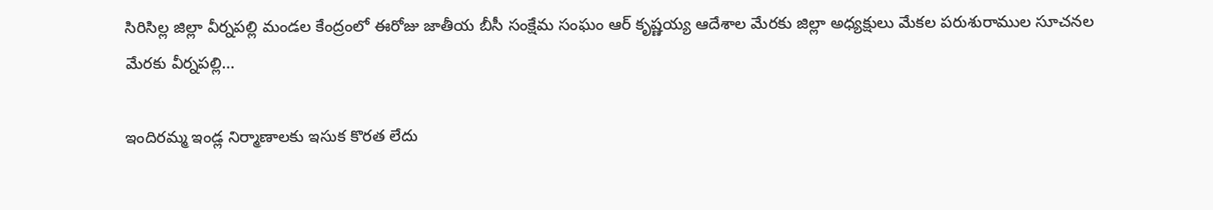సిరిసిల్ల జిల్లా వీర్నపల్లి మండల కేంద్రంలో ఈరోజు జాతీయ బీసీ సంక్షేమ సంఘం ఆర్ కృష్ణయ్య ఆదేశాల మేరకు జిల్లా అధ్యక్షులు మేకల పరుశురాముల సూచనల మేరకు వీర్నపల్లి…

ఇందిరమ్మ ఇండ్ల నిర్మాణాలకు ఇసుక కొరత లేదు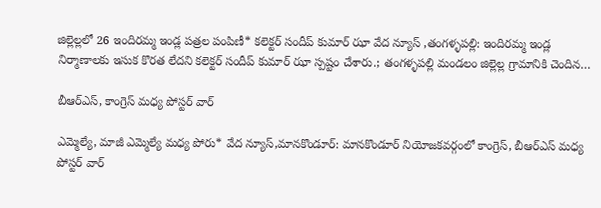జిల్లెల్లలో 26 ఇందిరమ్మ ఇండ్ల పత్రల పంపిణీ* కలెక్టర్ సందీప్ కుమార్ ఝా వేద న్యూస్ ,తంగళ్ళపల్లి: ఇందిరమ్మ ఇండ్ల నిర్మాణాలకు ఇసుక కొరత లేదని కలెక్టర్ సందీప్ కుమార్ ఝా స్పష్టం చేశారు.; తంగళ్ళపల్లి మండలం జిల్లెల్ల గ్రామానికి చెందిన…

బీఆర్ఎస్, కాంగ్రెస్ మధ్య పోస్టర్ వార్

ఎమ్మెల్యే, మాజీ ఎమ్మెల్యే మధ్య పోరు* వేద న్యూస్,మానకొండూర్: మానకొండూర్ నియోజకవర్గంలో కాంగ్రెస్, బీఆర్ఎస్ మధ్య పోస్టర్ వార్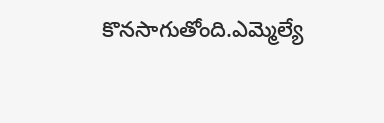కొనసాగుతోంది.ఎమ్మెల్యే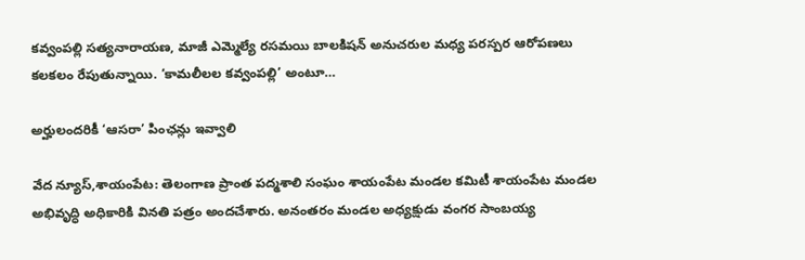కవ్వంపల్లి సత్యనారాయణ, మాజీ ఎమ్మెల్యే రసమయి బాలకిషన్ అనుచరుల మధ్య పరస్పర ఆరోపణలు కలకలం రేపుతున్నాయి. ‘కామలీలల కవ్వంపల్లి’ అంటూ…

అర్హులందరికీ ‘ఆసరా’ పింఛన్లు ఇవ్వాలి

వేద న్యూస్,శాయంపేట: తెలంగాణ ప్రాంత పద్మశాలి సంఘం శాయంపేట మండల కమిటీ శాయంపేట మండల అభివృద్ధి అధికారికి వినతి పత్రం అందచేశారు. అనంతరం మండల అధ్యక్షుడు వంగర సాంబయ్య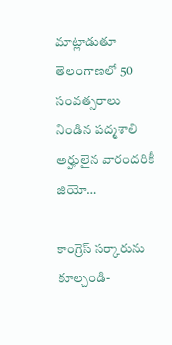మాట్లాడుతూ తెలంగాణలో 50 సంవత్సరాలు నిండిన పద్మశాలి అర్హులైన వారందరికీ జియో…

కాంగ్రెస్ సర్కారును కూల్చండి-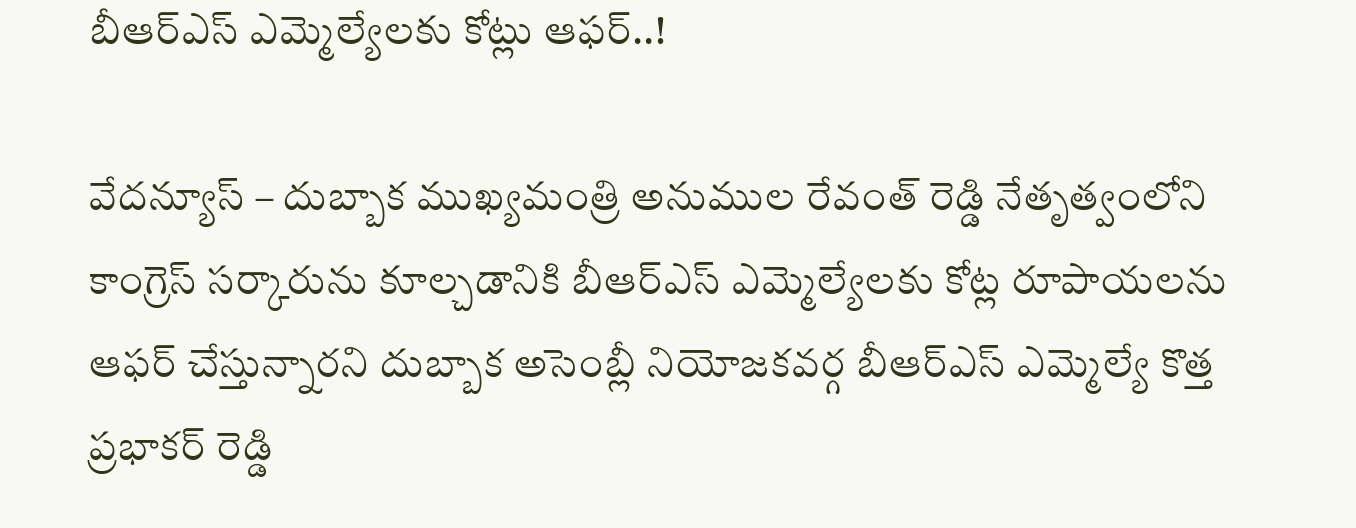బీఆర్ఎస్ ఎమ్మెల్యేలకు కోట్లు ఆఫర్..!

వేదన్యూస్ – దుబ్బాక ముఖ్యమంత్రి అనుముల రేవంత్ రెడ్డి నేతృత్వంలోని కాంగ్రెస్ సర్కారును కూల్చడానికి బీఆర్ఎస్ ఎమ్మెల్యేలకు కోట్ల రూపాయలను ఆఫర్ చేస్తున్నారని దుబ్బాక అసెంబ్లీ నియోజకవర్గ బీఆర్ఎస్ ఎమ్మెల్యే కొత్త ప్రభాకర్ రెడ్డి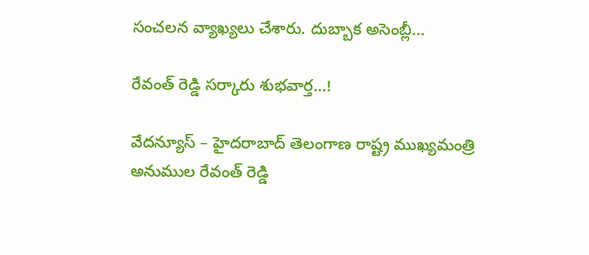సంచలన వ్యాఖ్యలు చేశారు. దుబ్బాక అసెంబ్లీ…

రేవంత్ రెడ్డి సర్కారు శుభవార్త…!

వేదన్యూస్ – హైదరాబాద్ తెలంగాణ రాష్ట్ర ముఖ్యమంత్రి అనుముల రేవంత్ రెడ్డి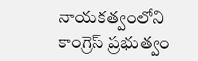నాయకత్వంలోని కాంగ్రెస్ ప్రభుత్వం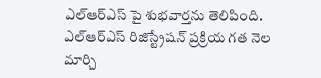ఎల్ఆర్ఎస్ పై శుభవార్తను తెలిపింది. ఎల్ఆర్ఎస్ రిజిస్ట్రేషన్ ప్రక్రియ గత నెల మార్చి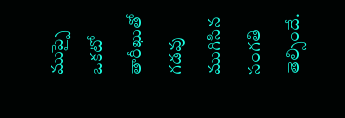ముప్పై ఒకటో తారీఖుతో గడవు ముగిసిన సంగతి తెల్సిందే.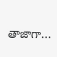తాజాగా…